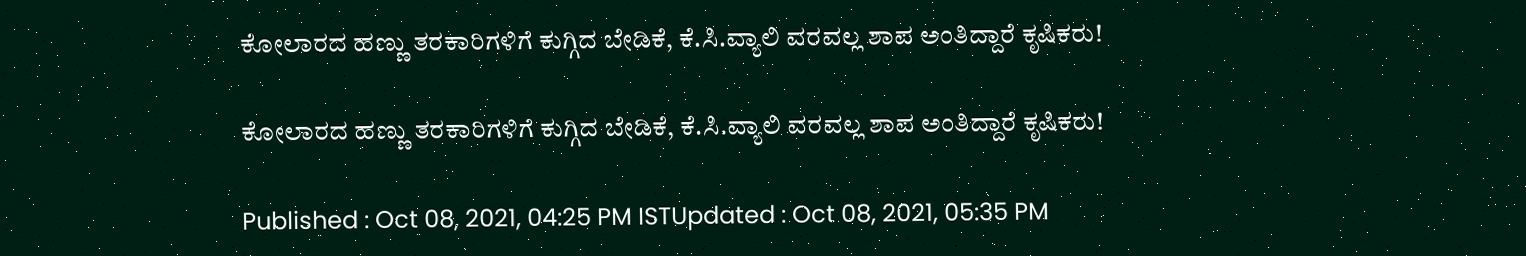ಕೋಲಾರದ ಹಣ್ಣು ತರಕಾರಿಗಳಿಗೆ ಕುಗ್ಗಿದ ಬೇಡಿಕೆ, ಕೆ.ಸಿ.ವ್ಯಾಲಿ ವರವಲ್ಲ ಶಾಪ ಅಂತಿದ್ದಾರೆ ಕೃಷಿಕರು!

ಕೋಲಾರದ ಹಣ್ಣು ತರಕಾರಿಗಳಿಗೆ ಕುಗ್ಗಿದ ಬೇಡಿಕೆ, ಕೆ.ಸಿ.ವ್ಯಾಲಿ ವರವಲ್ಲ ಶಾಪ ಅಂತಿದ್ದಾರೆ ಕೃಷಿಕರು!

Published : Oct 08, 2021, 04:25 PM ISTUpdated : Oct 08, 2021, 05:35 PM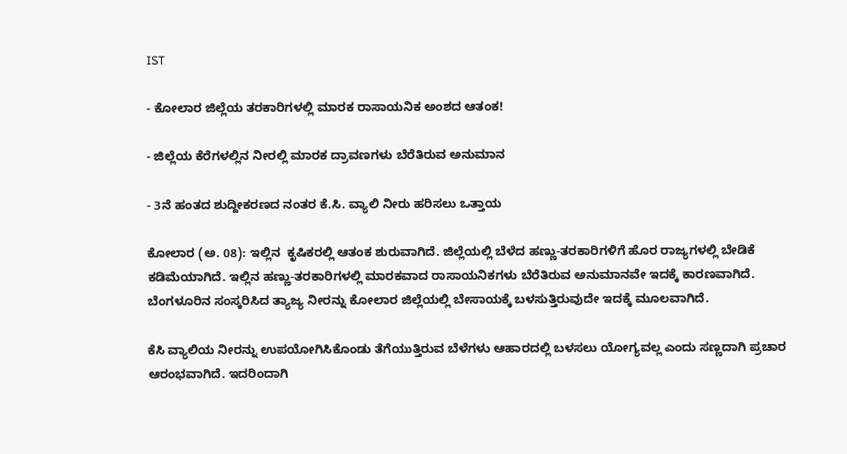IST

- ಕೋಲಾರ ಜಿಲ್ಲೆಯ ತರಕಾರಿಗಳಲ್ಲಿ ಮಾರಕ ರಾಸಾಯನಿಕ ಅಂಶದ ಆತಂಕ!

- ಜಿಲ್ಲೆಯ ಕೆರೆಗಳಲ್ಲಿನ ನೀರಲ್ಲಿ ಮಾರಕ ದ್ರಾವಣಗಳು ಬೆರೆತಿರುವ ಅನುಮಾನ

- 3ನೆ ಹಂತದ ಶುದ್ದೀಕರಣದ ನಂತರ ಕೆ.ಸಿ. ವ್ಯಾಲಿ ನೀರು ಹರಿಸಲು ಒತ್ತಾಯ

ಕೋಲಾರ (ಅ. 08): ಇಲ್ಲಿನ  ಕೃಷಿಕರಲ್ಲಿ ಆತಂಕ ಶುರುವಾಗಿದೆ. ಜಿಲ್ಲೆಯಲ್ಲಿ ಬೆಳೆದ ಹಣ್ಣು-ತರಕಾರಿಗಳಿಗೆ ಹೊರ ರಾಜ್ಯಗಳಲ್ಲಿ ಬೇಡಿಕೆ ಕಡಿಮೆಯಾಗಿದೆ. ಇಲ್ಲಿನ ಹಣ್ಣು-ತರಕಾರಿಗಳಲ್ಲಿ ಮಾರಕವಾದ ರಾಸಾಯನಿಕಗಳು ಬೆರೆತಿರುವ ಅನುಮಾನವೇ ಇದಕ್ಕೆ ಕಾರಣವಾಗಿದೆ. ಬೆಂಗಳೂರಿನ ಸಂಸ್ಕರಿಸಿದ ತ್ಯಾಜ್ಯ ನೀರನ್ನು ಕೋಲಾರ ಜಿಲ್ಲೆಯಲ್ಲಿ ಬೇಸಾಯಕ್ಕೆ ಬಳಸುತ್ತಿರುವುದೇ ಇದಕ್ಕೆ ಮೂಲವಾಗಿದೆ.

ಕೆಸಿ ವ್ಯಾಲಿಯ ನೀರನ್ನು ಉಪಯೋಗಿಸಿಕೊಂಡು ತೆಗೆಯುತ್ತಿರುವ ಬೆಳೆಗಳು ಆಹಾರದಲ್ಲಿ ಬಳಸಲು ಯೋಗ್ಯವಲ್ಲ ಎಂದು ಸಣ್ಣದಾಗಿ ಪ್ರಚಾರ ಆರಂಭವಾಗಿದೆ. ಇದರಿಂದಾಗಿ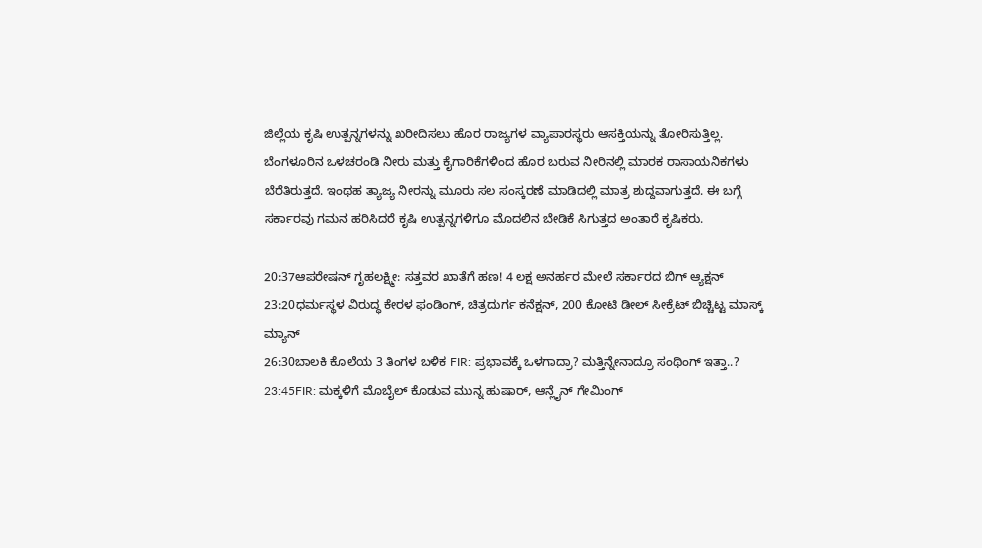ಜಿಲ್ಲೆಯ ಕೃಷಿ ಉತ್ಪನ್ನಗಳನ್ನು ಖರೀದಿಸಲು ಹೊರ ರಾಜ್ಯಗಳ ವ್ಯಾಪಾರಸ್ಥರು ಆಸಕ್ತಿಯನ್ನು ತೋರಿಸುತ್ತಿಲ್ಲ. ಬೆಂಗಳೂರಿನ ಒಳಚರಂಡಿ ನೀರು ಮತ್ತು ಕೈಗಾರಿಕೆಗಳಿಂದ ಹೊರ ಬರುವ ನೀರಿನಲ್ಲಿ ಮಾರಕ ರಾಸಾಯನಿಕಗಳು ಬೆರೆತಿರುತ್ತದೆ. ಇಂಥಹ ತ್ಯಾಜ್ಯ ನೀರನ್ನು ಮೂರು ಸಲ ಸಂಸ್ಕರಣೆ ಮಾಡಿದಲ್ಲಿ ಮಾತ್ರ ಶುದ್ದವಾಗುತ್ತದೆ. ಈ ಬಗ್ಗೆ ಸರ್ಕಾರವು ಗಮನ ಹರಿಸಿದರೆ ಕೃಷಿ ಉತ್ಪನ್ನಗಳಿಗೂ ಮೊದಲಿನ ಬೇಡಿಕೆ ಸಿಗುತ್ತದ ಅಂತಾರೆ ಕೃಷಿಕರು.

20:37ಆಪರೇಷನ್ ಗೃಹಲಕ್ಷ್ಮೀ: ಸತ್ತವರ ಖಾತೆಗೆ ಹಣ! 4 ಲಕ್ಷ ಅನರ್ಹರ ಮೇಲೆ ಸರ್ಕಾರದ ಬಿಗ್ ಆ್ಯಕ್ಷನ್
23:20ಧರ್ಮಸ್ಥಳ ವಿರುದ್ಧ ಕೇರಳ ಫಂಡಿಂಗ್, ಚಿತ್ರದುರ್ಗ ಕನೆಕ್ಷನ್, 200 ಕೋಟಿ ಡೀಲ್ ಸೀಕ್ರೆಟ್ ಬಿಚ್ಚಿಟ್ಟ ಮಾಸ್ಕ್ ಮ್ಯಾನ್
26:30ಬಾಲಕಿ ಕೊಲೆಯ 3 ತಿಂಗಳ ಬಳಿಕ FIR: ಪ್ರಭಾವಕ್ಕೆ ಒಳಗಾದ್ರಾ? ಮತ್ತಿನ್ನೇನಾದ್ರೂ ಸಂಥಿಂಗ್ ಇತ್ತಾ..?
23:45FIR: ಮಕ್ಕಳಿಗೆ ಮೊಬೈಲ್ ಕೊಡುವ ಮುನ್ನ ಹುಷಾರ್, ಆನ್ಲೈನ್ ಗೇಮಿಂಗ್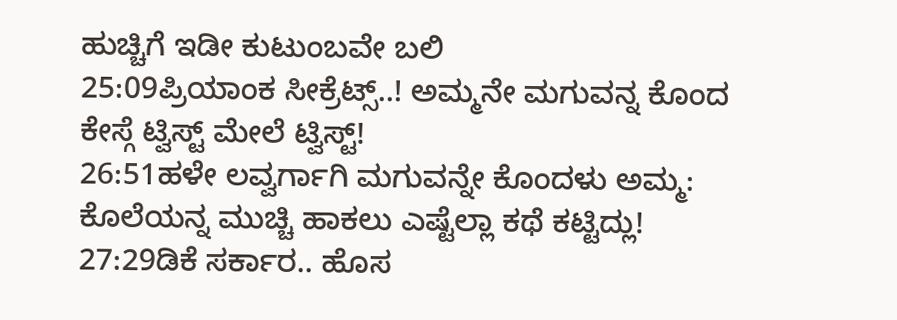ಹುಚ್ಚಿಗೆ ಇಡೀ ಕುಟುಂಬವೇ ಬಲಿ
25:09ಪ್ರಿಯಾಂಕ ಸೀಕ್ರೆಟ್ಸ್..! ಅಮ್ಮನೇ ಮಗುವನ್ನ ಕೊಂದ ಕೇಸ್ಗೆ ಟ್ವಿಸ್ಟ್ ಮೇಲೆ ಟ್ವಿಸ್ಟ್!
26:51ಹಳೇ ಲವ್ವರ್ಗಾಗಿ ಮಗುವನ್ನೇ ಕೊಂದಳು ಅಮ್ಮ: ಕೊಲೆಯನ್ನ ಮುಚ್ಚಿ ಹಾಕಲು ಎಷ್ಟೆಲ್ಲಾ ಕಥೆ ಕಟ್ಟಿದ್ಲು!
27:29ಡಿಕೆ ಸರ್ಕಾರ.. ಹೊಸ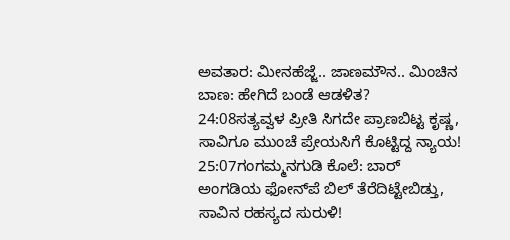ಅವತಾರ: ಮೀನಹೆಜ್ಜೆ.. ಜಾಣಮೌನ.. ಮಿಂಚಿನ ಬಾಣ: ಹೇಗಿದೆ ಬಂಡೆ ಆಡಳಿತ?
24:08ಸತ್ಯವ್ವಳ ಪ್ರೀತಿ ಸಿಗದೇ ಪ್ರಾಣಬಿಟ್ಟ ಕೃಷ್ಣ, ಸಾವಿಗೂ ಮುಂಚೆ ಪ್ರೇಯಸಿಗೆ ಕೊಟ್ಟಿದ್ದ ನ್ಯಾಯ!
25:07ಗಂಗಮ್ಮನಗುಡಿ ಕೊಲೆ: ಬಾರ್ ಅಂಗಡಿಯ ಫೋನ್‌ಪೆ ಬಿಲ್ ತೆರೆದಿಟ್ಟೇಬಿಡ್ತು, ಸಾವಿನ ರಹಸ್ಯದ ಸುರುಳಿ!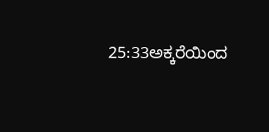25:33ಅಕ್ಕರೆಯಿಂದ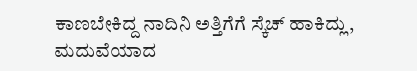ಕಾಣಬೇಕಿದ್ದ ನಾದಿನಿ ಅತ್ತಿಗೆಗೆ ಸ್ಕೆಚ್‌ ಹಾಕಿದ್ಲು, ಮದುವೆಯಾದ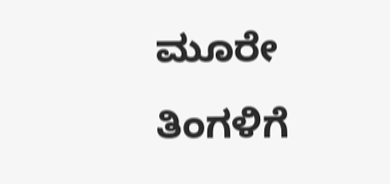ಮೂರೇ ತಿಂಗಳಿಗೆ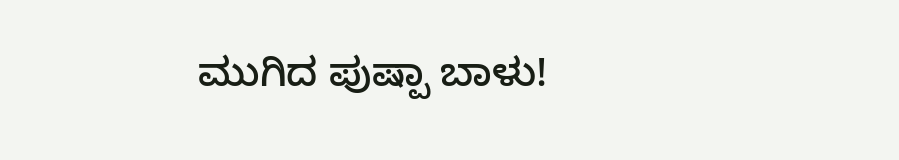ಮುಗಿದ ಪುಷ್ಪಾ ಬಾಳು!